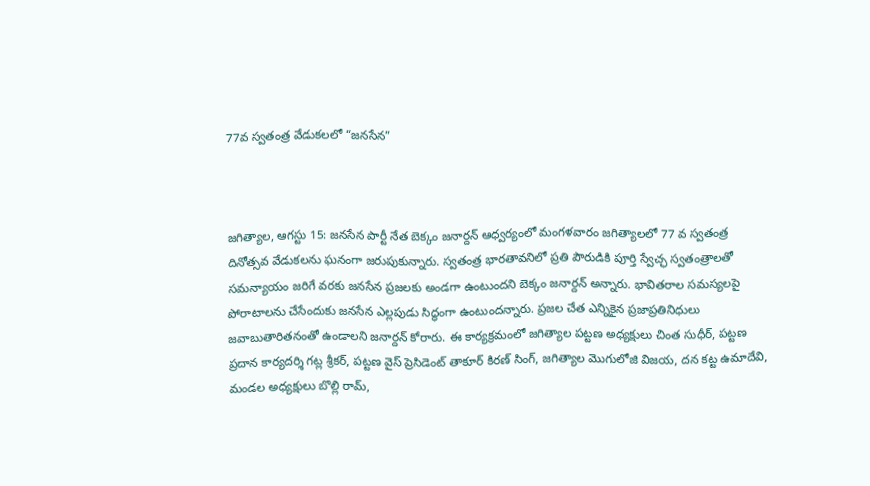77వ స్వతంత్ర వేడుకలలో “జనసేన”



జగిత్యాల, ఆగస్టు 15: జనసేన పార్టీ నేత బెక్కం జనార్దన్ ఆధ్వర్యంలో మంగళవారం జగిత్యాలలో 77 వ స్వతంత్ర దినోత్సవ వేడుకలను ఘనంగా జరుపుకున్నారు. స్వతంత్ర భారతావనిలో ప్రతి పౌరుడికి పూర్తి స్వేచ్ఛ స్వతంత్రాలతో సమన్యాయం జరిగే వరకు జనసేన ప్రజలకు అండగా ఉంటుందని బెక్కం జనార్దన్ అన్నారు. భావితరాల సమస్యలపై పోరాటాలను చేసేందుకు జనసేన ఎల్లపుడు సిద్ధంగా ఉంటుందన్నారు. ప్రజల చేత ఎన్నికైన ప్రజాప్రతినిధులు జవాబుతారితనంతో ఉండాలని జనార్దన్ కోరారు. ఈ కార్యక్రమంలో జగిత్యాల పట్టణ అధ్యక్షులు చింత సుధీర్, పట్టణ ప్రదాన కార్యదర్శి గట్ల శ్రీకర్, పట్టణ వైస్ ప్రెసిడెంట్ తాకూర్ కిరణ్ సింగ్, జగిత్యాల మొగులోజి విజయ, దన కట్ట ఉమాదేవి, మండల అధ్యక్షులు బొల్లి రామ్,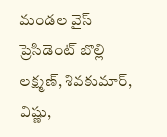మండల వైస్ ప్రెసిడెంట్ బొల్లి లక్ష్మణ్, శివకుమార్, విష్ణు,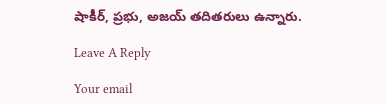షాకీర్, ప్రభు, అజయ్ తదితరులు ఉన్నారు.

Leave A Reply

Your email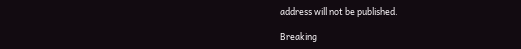address will not be published.

Breaking